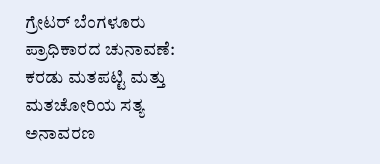ಗ್ರೇಟರ್ ಬೆಂಗಳೂರು ಪ್ರಾಧಿಕಾರದ ಚುನಾವಣೆ: ಕರಡು ಮತಪಟ್ಟಿ ಮತ್ತು ಮತಚೋರಿಯ ಸತ್ಯ ಅನಾವರಣ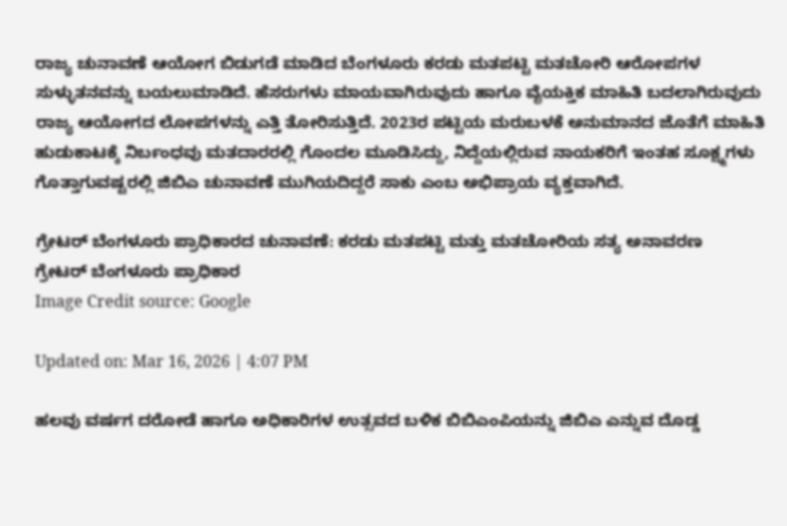ರಾಜ್ಯ ಚುನಾವಣೆ ಆಯೋಗ ಬಿಡುಗಡೆ ಮಾಡಿದ ಬೆಂಗಳೂರು ಕರಡು ಮತಪಟ್ಟಿ ಮತಚೋರಿ ಆರೋಪಗಳ ಸುಳ್ಳುತನವನ್ನು ಬಯಲುಮಾಡಿದೆ. ಹೆಸರುಗಳು ಮಾಯವಾಗಿರುವುದು ಹಾಗೂ ವೈಯಕ್ತಿಕ ಮಾಹಿತಿ ಬದಲಾಗಿರುವುದು ರಾಜ್ಯ ಆಯೋಗದ ಲೋಪಗಳನ್ನು ಎತ್ತಿ ತೋರಿಸುತ್ತಿದೆ. 2023ರ ಪಟ್ಟಿಯ ಮರುಬಳಕೆ ಅನುಮಾನದ ಜೊತೆಗೆ ಮಾಹಿತಿ ಹುಡುಕಾಟಕ್ಕೆ ನಿರ್ಬಂಧವು ಮತದಾರರಲ್ಲಿ ಗೊಂದಲ ಮೂಡಿಸಿದ್ದು, ನಿದ್ದೆಯಲ್ಲಿರುವ ನಾಯಕರಿಗೆ ಇಂತಹ ಸೂಕ್ಷ್ಮಗಳು ಗೊತ್ತಾಗುವಷ್ಟರಲ್ಲಿ ಜಿಬಿಎ ಚುನಾವಣೆ ಮುಗಿಯದಿದ್ದರೆ ಸಾಕು ಎಂಬ ಅಭಿಪ್ರಾಯ ವ್ಯಕ್ತವಾಗಿದೆ.

ಗ್ರೇಟರ್ ಬೆಂಗಳೂರು ಪ್ರಾಧಿಕಾರದ ಚುನಾವಣೆ: ಕರಡು ಮತಪಟ್ಟಿ ಮತ್ತು ಮತಚೋರಿಯ ಸತ್ಯ ಅನಾವರಣ
ಗ್ರೇಟರ್ ಬೆಂಗಳೂರು ಪ್ರಾಧಿಕಾರ
Image Credit source: Google

Updated on: Mar 16, 2026 | 4:07 PM

ಹಲವು ವರ್ಷಗ ದರೋಡೆ ಹಾಗೂ ಅಧಿಕಾರಿಗಳ ಉತ್ಸವದ ಬಳಿಕ ಬಿಬಿಎಂಪಿಯನ್ನು ಜಿಬಿಎ ಎನ್ನುವ ದೊಡ್ಡ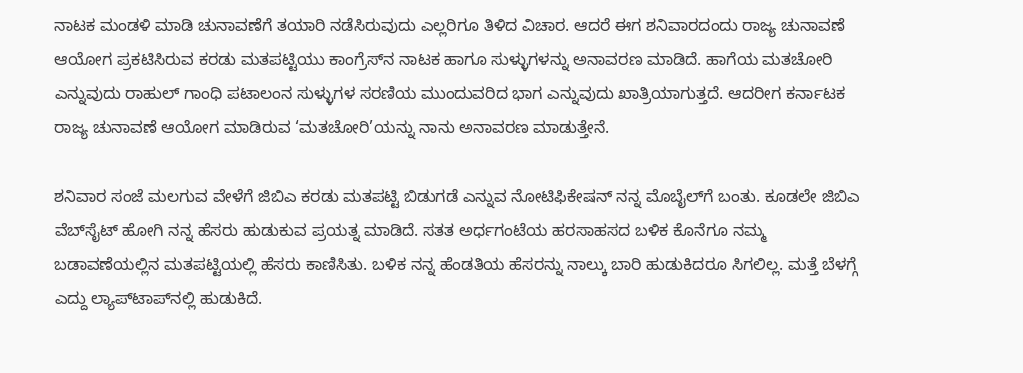ನಾಟಕ ಮಂಡಳಿ ಮಾಡಿ ಚುನಾವಣೆಗೆ ತಯಾರಿ ನಡೆಸಿರುವುದು ಎಲ್ಲರಿಗೂ ತಿಳಿದ ವಿಚಾರ. ಆದರೆ ಈಗ ಶನಿವಾರದಂದು ರಾಜ್ಯ ಚುನಾವಣೆ ಆಯೋಗ ಪ್ರಕಟಿಸಿರುವ ಕರಡು ಮತಪಟ್ಟಿಯು ಕಾಂಗ್ರೆಸ್‌ನ ನಾಟಕ ಹಾಗೂ ಸುಳ್ಳುಗಳನ್ನು ಅನಾವರಣ ಮಾಡಿದೆ. ಹಾಗೆಯ ಮತಚೋರಿ ಎನ್ನುವುದು ರಾಹುಲ್‌ ಗಾಂಧಿ ಪಟಾಲಂನ ಸುಳ್ಳುಗಳ ಸರಣಿಯ ಮುಂದುವರಿದ ಭಾಗ ಎನ್ನುವುದು ಖಾತ್ರಿಯಾಗುತ್ತದೆ. ಆದರೀಗ ಕರ್ನಾಟಕ ರಾಜ್ಯ ಚುನಾವಣೆ ಆಯೋಗ ಮಾಡಿರುವ ‘ಮತಚೋರಿ’ಯನ್ನು ನಾನು ಅನಾವರಣ ಮಾಡುತ್ತೇನೆ.

ಶನಿವಾರ ಸಂಜೆ ಮಲಗುವ ವೇಳೆಗೆ ಜಿಬಿಎ ಕರಡು ಮತಪಟ್ಟಿ ಬಿಡುಗಡೆ ಎನ್ನುವ ನೋಟಿಫಿಕೇಷನ್‌ ನನ್ನ ಮೊಬೈಲ್‌ಗೆ ಬಂತು. ಕೂಡಲೇ ಜಿಬಿಎ ವೆಬ್‌ಸೈಟ್‌ ಹೋಗಿ ನನ್ನ ಹೆಸರು ಹುಡುಕುವ ಪ್ರಯತ್ನ ಮಾಡಿದೆ. ಸತತ ಅರ್ಧಗಂಟೆಯ ಹರಸಾಹಸದ ಬಳಿಕ ಕೊನೆಗೂ ನಮ್ಮ ಬಡಾವಣೆಯಲ್ಲಿನ ಮತಪಟ್ಟಿಯಲ್ಲಿ ಹೆಸರು ಕಾಣಿಸಿತು. ಬಳಿಕ ನನ್ನ ಹೆಂಡತಿಯ ಹೆಸರನ್ನು ನಾಲ್ಕು ಬಾರಿ ಹುಡುಕಿದರೂ ಸಿಗಲಿಲ್ಲ. ಮತ್ತೆ ಬೆಳಗ್ಗೆ ಎದ್ದು ಲ್ಯಾಪ್‌ಟಾಪ್‌ನಲ್ಲಿ ಹುಡುಕಿದೆ.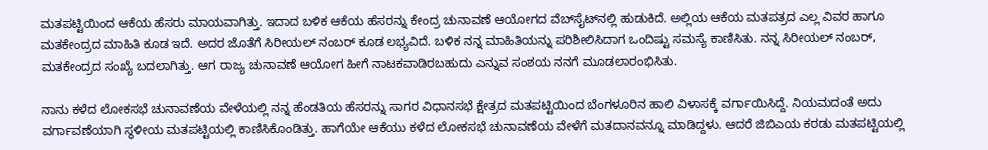ಮತಪಟ್ಟಿಯಿಂದ ಆಕೆಯ ಹೆಸರು ಮಾಯವಾಗಿತ್ತು. ಇದಾದ ಬಳಿಕ ಆಕೆಯ ಹೆಸರನ್ನು ಕೇಂದ್ರ ಚುನಾವಣೆ ಆಯೋಗದ ವೆಬ್‌ಸೈಟ್‌ನಲ್ಲಿ ಹುಡುಕಿದೆ. ಅಲ್ಲಿಯ ಆಕೆಯ ಮತಪತ್ರದ ಎಲ್ಲ ವಿವರ ಹಾಗೂ ಮತಕೇಂದ್ರದ ಮಾಹಿತಿ ಕೂಡ ಇದೆ. ಅದರ ಜೊತೆಗೆ ಸಿರೀಯಲ್‌ ನಂಬರ್‌ ಕೂಡ ಲಭ್ಯವಿದೆ. ಬಳಿಕ ನನ್ನ ಮಾಹಿತಿಯನ್ನು ಪರಿಶೀಲಿಸಿದಾಗ ಒಂದಿಷ್ಟು ಸಮಸ್ಯೆ ಕಾಣಿಸಿತು. ನನ್ನ ಸಿರೀಯಲ್‌ ನಂಬರ್‌, ಮತಕೇಂದ್ರದ ಸಂಖ್ಯೆ ಬದಲಾಗಿತ್ತು. ಆಗ ರಾಜ್ಯ ಚುನಾವಣೆ ಆಯೋಗ ಹೀಗೆ ನಾಟಕವಾಡಿರಬಹುದು ಎನ್ನುವ ಸಂಶಯ ನನಗೆ ಮೂಡಲಾರಂಭಿಸಿತು.

ನಾನು ಕಳೆದ ಲೋಕಸಭೆ ಚುನಾವಣೆಯ ವೇಳೆಯಲ್ಲಿ ನನ್ನ ಹೆಂಡತಿಯ ಹೆಸರನ್ನು ಸಾಗರ ವಿಧಾನಸಭೆ ಕ್ಷೇತ್ರದ ಮತಪಟ್ಟಿಯಿಂದ ಬೆಂಗಳೂರಿನ ಹಾಲಿ ವಿಳಾಸಕ್ಕೆ ವರ್ಗಾಯಿಸಿದ್ದೆ. ನಿಯಮದಂತೆ ಅದು ವರ್ಗಾವಣೆಯಾಗಿ ಸ್ಥಳೀಯ ಮತಪಟ್ಟಿಯಲ್ಲಿ ಕಾಣಿಸಿಕೊಂಡಿತ್ತು. ಹಾಗೆಯೇ ಆಕೆಯು ಕಳೆದ ಲೋಕಸಭೆ ಚುನಾವಣೆಯ ವೇಳೆಗೆ ಮತದಾನವನ್ನೂ ಮಾಡಿದ್ದಳು. ಆದರೆ ಜಿಬಿಎಯ ಕರಡು ಮತಪಟ್ಟಿಯಲ್ಲಿ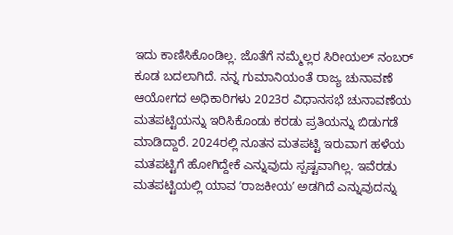ಇದು ಕಾಣಿಸಿಕೊಂಡಿಲ್ಲ. ಜೊತೆಗೆ ನಮ್ಮೆಲ್ಲರ ಸಿರೀಯಲ್‌ ನಂಬರ್‌ ಕೂಡ ಬದಲಾಗಿದೆ. ನನ್ನ ಗುಮಾನಿಯಂತೆ ರಾಜ್ಯ ಚುನಾವಣೆ ಆಯೋಗದ ಅಧಿಕಾರಿಗಳು 2023ರ ವಿಧಾನಸಭೆ ಚುನಾವಣೆಯ ಮತಪಟ್ಟಿಯನ್ನು ಇರಿಸಿಕೊಂಡು ಕರಡು ಪ್ರತಿಯನ್ನು ಬಿಡುಗಡೆ ಮಾಡಿದ್ದಾರೆ. 2024ರಲ್ಲಿ ನೂತನ ಮತಪಟ್ಟಿ ಇರುವಾಗ ಹಳೆಯ ಮತಪಟ್ಟಿಗೆ ಹೋಗಿದ್ದೇಕೆ ಎನ್ನುವುದು ಸ್ಪಷ್ಟವಾಗಿಲ್ಲ. ಇವೆರಡು ಮತಪಟ್ಟಿಯಲ್ಲಿ ಯಾವ ʼರಾಜಕೀಯʼ ಅಡಗಿದೆ ಎನ್ನುವುದನ್ನು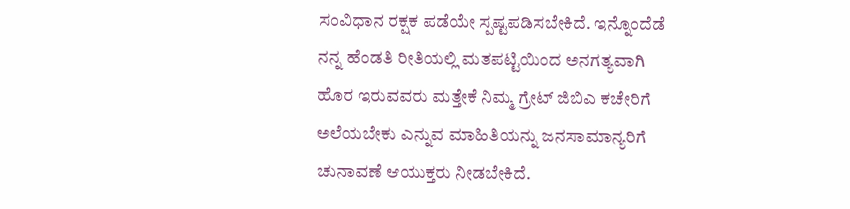ಸಂವಿಧಾನ ರಕ್ಷಕ ಪಡೆಯೇ ಸ್ಪಷ್ಟಪಡಿಸಬೇಕಿದೆ. ಇನ್ನೊಂದೆಡೆ ನನ್ನ ಹೆಂಡತಿ ರೀತಿಯಲ್ಲಿ ಮತಪಟ್ಟಿಯಿಂದ ಅನಗತ್ಯವಾಗಿ ಹೊರ ಇರುವವರು ಮತ್ತೇಕೆ ನಿಮ್ಮ ಗ್ರೇಟ್‌ ಜಿಬಿಎ ಕಚೇರಿಗೆ ಅಲೆಯಬೇಕು ಎನ್ನುವ ಮಾಹಿತಿಯನ್ನು ಜನಸಾಮಾನ್ಯರಿಗೆ ಚುನಾವಣೆ ಆಯುಕ್ತರು ನೀಡಬೇಕಿದೆ.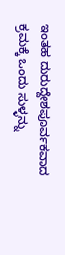ಇಂತಹ ದುರುದ್ದೇಶಪೂರ್ವಕವಾದ ಕ್ರಮಕ್ಕೆ ಒಂದು ಸುಳ್ಳನ್ನು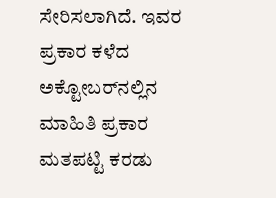ಸೇರಿಸಲಾಗಿದೆ. ಇವರ ಪ್ರಕಾರ ಕಳೆದ ಅಕ್ಟೋಬರ್‌ನಲ್ಲಿನ ಮಾಹಿತಿ ಪ್ರಕಾರ ಮತಪಟ್ಟಿ ಕರಡು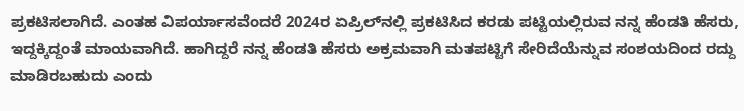ಪ್ರಕಟಿಸಲಾಗಿದೆ. ಎಂತಹ ವಿಪರ್ಯಾಸವೆಂದರೆ 2024ರ ಏಪ್ರಿಲ್‌ನಲ್ಲಿ ಪ್ರಕಟಿಸಿದ ಕರಡು ಪಟ್ಟಿಯಲ್ಲಿರುವ ನನ್ನ ಹೆಂಡತಿ ಹೆಸರು, ಇದ್ದಕ್ಕಿದ್ದಂತೆ ಮಾಯವಾಗಿದೆ. ಹಾಗಿದ್ದರೆ ನನ್ನ ಹೆಂಡತಿ ಹೆಸರು ಅಕ್ರಮವಾಗಿ ಮತಪಟ್ಟಿಗೆ ಸೇರಿದೆಯೆನ್ನುವ ಸಂಶಯದಿಂದ ರದ್ದು ಮಾಡಿರಬಹುದು ಎಂದು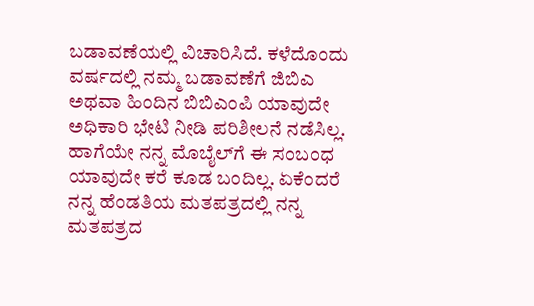ಬಡಾವಣೆಯಲ್ಲಿ ವಿಚಾರಿಸಿದೆ. ಕಳೆದೊಂದು ವರ್ಷದಲ್ಲಿ ನಮ್ಮ ಬಡಾವಣೆಗೆ ಜಿಬಿಎ ಅಥವಾ ಹಿಂದಿನ ಬಿಬಿಎಂಪಿ ಯಾವುದೇ ಅಧಿಕಾರಿ ಭೇಟಿ ನೀಡಿ ಪರಿಶೀಲನೆ ನಡೆಸಿಲ್ಲ. ಹಾಗೆಯೇ ನನ್ನ ಮೊಬೈಲ್‌ಗೆ ಈ ಸಂಬಂಧ ಯಾವುದೇ ಕರೆ ಕೂಡ ಬಂದಿಲ್ಲ. ಏಕೆಂದರೆ ನನ್ನ ಹೆಂಡತಿಯ ಮತಪತ್ರದಲ್ಲಿ ನನ್ನ ಮತಪತ್ರದ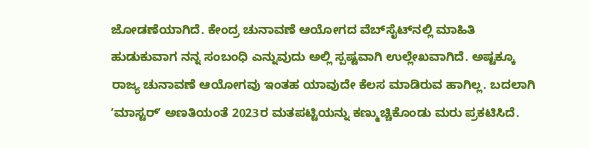ಜೋಡಣೆಯಾಗಿದೆ. ಕೇಂದ್ರ ಚುನಾವಣೆ ಆಯೋಗದ ವೆಬ್‌ಸೈಟ್‌ನಲ್ಲಿ ಮಾಹಿತಿ ಹುಡುಕುವಾಗ ನನ್ನ ಸಂಬಂಧಿ ಎನ್ನುವುದು ಅಲ್ಲಿ ಸ್ಪಷ್ಟವಾಗಿ ಉಲ್ಲೇಖವಾಗಿದೆ. ಅಷ್ಟಕ್ಕೂ ರಾಜ್ಯ ಚುನಾವಣೆ ಆಯೋಗವು ಇಂತಹ ಯಾವುದೇ ಕೆಲಸ ಮಾಡಿರುವ ಹಾಗಿಲ್ಲ. ಬದಲಾಗಿ ʼಮಾಸ್ಟರ್‌ʼ ಅಣತಿಯಂತೆ 2023ರ ಮತಪಟ್ಟಿಯನ್ನು ಕಣ್ಮುಚ್ಚಿಕೊಂಡು ಮರು ಪ್ರಕಟಿಸಿದೆ.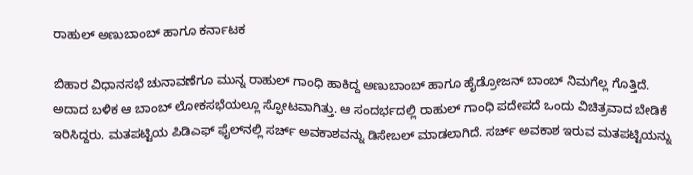ರಾಹುಲ್‌ ಅಣುಬಾಂಬ್‌ ಹಾಗೂ ಕರ್ನಾಟಕ

ಬಿಹಾರ ವಿಧಾನಸಭೆ ಚುನಾವಣೆಗೂ ಮುನ್ನ ರಾಹುಲ್‌ ಗಾಂಧಿ ಹಾಕಿದ್ದ ಅಣುಬಾಂಬ್‌ ಹಾಗೂ ಹೈಡ್ರೋಜನ್‌ ಬಾಂಬ್‌ ನಿಮಗೆಲ್ಲ ಗೊತ್ತಿದೆ. ಅದಾದ ಬಳಿಕ ಆ ಬಾಂಬ್‌ ಲೋಕಸಭೆಯಲ್ಲೂ ಸ್ಫೋಟವಾಗಿತ್ತು. ಆ ಸಂದರ್ಭದಲ್ಲಿ ರಾಹುಲ್‌ ಗಾಂಧಿ ಪದೇಪದೆ ಒಂದು ವಿಚಿತ್ರವಾದ ಬೇಡಿಕೆ ಇರಿಸಿದ್ದರು. ಮತಪಟ್ಟಿಯ ಪಿಡಿಎಫ್‌ ಫೈಲ್‌ನಲ್ಲಿ ಸರ್ಚ್‌ ಅವಕಾಶವನ್ನು ಡಿಸೇಬಲ್‌ ಮಾಡಲಾಗಿದೆ. ಸರ್ಚ್‌ ಅವಕಾಶ ಇರುವ ಮತಪಟ್ಟಿಯನ್ನು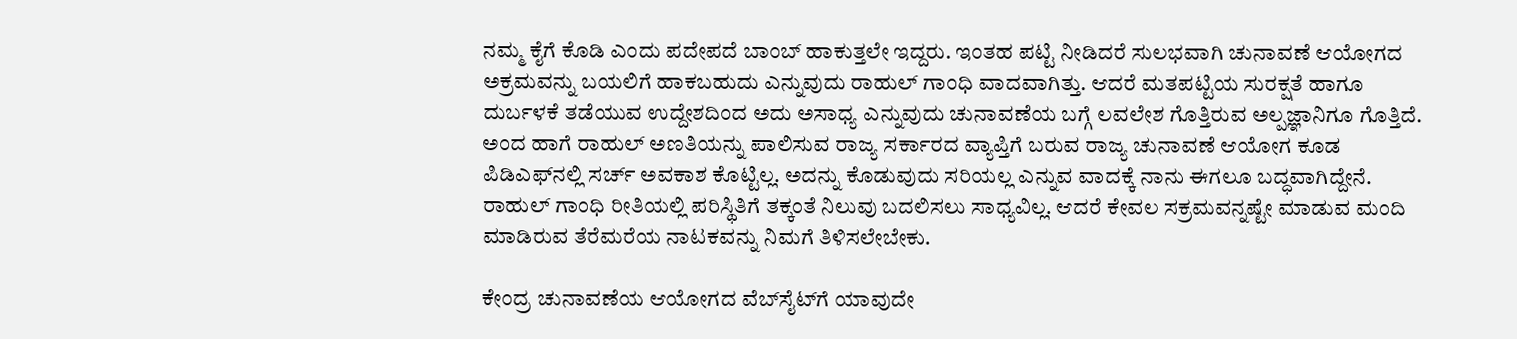ನಮ್ಮ ಕೈಗೆ ಕೊಡಿ ಎಂದು ಪದೇಪದೆ ಬಾಂಬ್‌ ಹಾಕುತ್ತಲೇ ಇದ್ದರು. ಇಂತಹ ಪಟ್ಟಿ ನೀಡಿದರೆ ಸುಲಭವಾಗಿ ಚುನಾವಣೆ ಆಯೋಗದ ಅಕ್ರಮವನ್ನು ಬಯಲಿಗೆ ಹಾಕಬಹುದು ಎನ್ನುವುದು ರಾಹುಲ್‌ ಗಾಂಧಿ ವಾದವಾಗಿತ್ತು. ಆದರೆ ಮತಪಟ್ಟಿಯ ಸುರಕ್ಷತೆ ಹಾಗೂ ದುರ್ಬಳಕೆ ತಡೆಯುವ ಉದ್ದೇಶದಿಂದ ಅದು ಅಸಾಧ್ಯ ಎನ್ನುವುದು ಚುನಾವಣೆಯ ಬಗ್ಗೆ ಲವಲೇಶ ಗೊತ್ತಿರುವ ಅಲ್ಪಜ್ಞಾನಿಗೂ ಗೊತ್ತಿದೆ. ಅಂದ ಹಾಗೆ ರಾಹುಲ್‌ ಅಣತಿಯನ್ನು ಪಾಲಿಸುವ ರಾಜ್ಯ ಸರ್ಕಾರದ ವ್ಯಾಪ್ತಿಗೆ ಬರುವ ರಾಜ್ಯ ಚುನಾವಣೆ ಆಯೋಗ ಕೂಡ ಪಿಡಿಎಫ್‌ನಲ್ಲಿ ಸರ್ಚ್‌ ಅವಕಾಶ ಕೊಟ್ಟಿಲ್ಲ. ಅದನ್ನು ಕೊಡುವುದು ಸರಿಯಲ್ಲ ಎನ್ನುವ ವಾದಕ್ಕೆ ನಾನು ಈಗಲೂ ಬದ್ಧವಾಗಿದ್ದೇನೆ. ರಾಹುಲ್‌ ಗಾಂಧಿ ರೀತಿಯಲ್ಲಿ ಪರಿಸ್ಥಿತಿಗೆ ತಕ್ಕಂತೆ ನಿಲುವು ಬದಲಿಸಲು ಸಾಧ್ಯವಿಲ್ಲ. ಆದರೆ ಕೇವಲ ಸಕ್ರಮವನ್ನಷ್ಟೇ ಮಾಡುವ ಮಂದಿ ಮಾಡಿರುವ ತೆರೆಮರೆಯ ನಾಟಕವನ್ನು ನಿಮಗೆ ತಿಳಿಸಲೇಬೇಕು.

ಕೇಂದ್ರ ಚುನಾವಣೆಯ ಆಯೋಗದ ವೆಬ್‌ಸೈಟ್‌ಗೆ ಯಾವುದೇ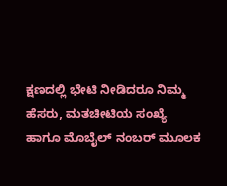ಕ್ಷಣದಲ್ಲಿ ಭೇಟಿ ನೀಡಿದರೂ ನಿಮ್ಮ ಹೆಸರು, ಮತಚೀಟಿಯ ಸಂಖ್ಯೆ ಹಾಗೂ ಮೊಬೈಲ್‌ ನಂಬರ್‌ ಮೂಲಕ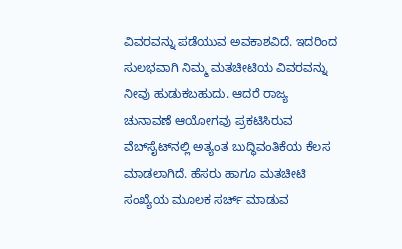ವಿವರವನ್ನು ಪಡೆಯುವ ಅವಕಾಶವಿದೆ. ಇದರಿಂದ ಸುಲಭವಾಗಿ ನಿಮ್ಮ ಮತಚೀಟಿಯ ವಿವರವನ್ನು ನೀವು ಹುಡುಕಬಹುದು. ಆದರೆ ರಾಜ್ಯ ಚುನಾವಣೆ ಆಯೋಗವು ಪ್ರಕಟಿಸಿರುವ ವೆಬ್‌ಸೈಟ್‌ನಲ್ಲಿ ಅತ್ಯಂತ ಬುದ್ಧಿವಂತಿಕೆಯ ಕೆಲಸ ಮಾಡಲಾಗಿದೆ. ಹೆಸರು ಹಾಗೂ ಮತಚೀಟಿ ಸಂಖ್ಯೆಯ ಮೂಲಕ ಸರ್ಚ್‌ ಮಾಡುವ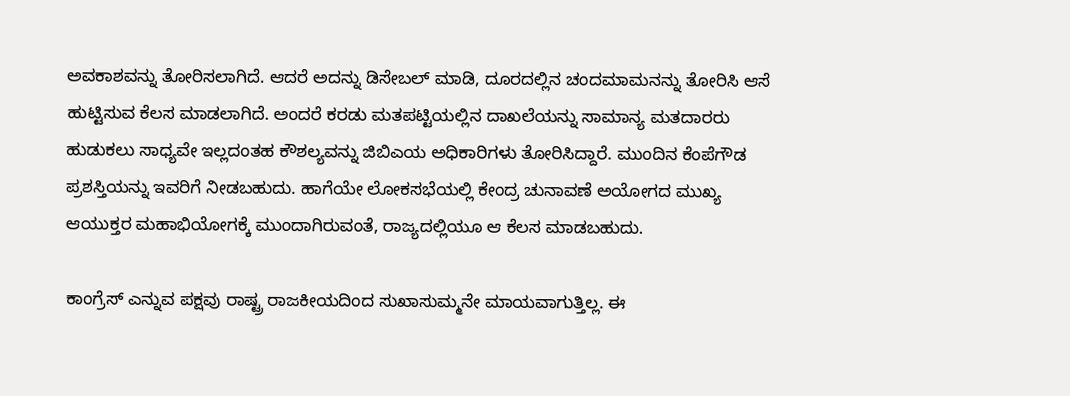ಅವಕಾಶವನ್ನು ತೋರಿಸಲಾಗಿದೆ. ಆದರೆ ಅದನ್ನು ಡಿಸೇಬಲ್‌ ಮಾಡಿ, ದೂರದಲ್ಲಿನ ಚಂದಮಾಮನನ್ನು ತೋರಿಸಿ ಆಸೆ ಹುಟ್ಟಿಸುವ ಕೆಲಸ ಮಾಡಲಾಗಿದೆ. ಅಂದರೆ ಕರಡು ಮತಪಟ್ಟಿಯಲ್ಲಿನ ದಾಖಲೆಯನ್ನು ಸಾಮಾನ್ಯ ಮತದಾರರು ಹುಡುಕಲು ಸಾಧ್ಯವೇ ಇಲ್ಲದಂತಹ ಕೌಶಲ್ಯವನ್ನು ಜಿಬಿಎಯ ಅಧಿಕಾರಿಗಳು ತೋರಿಸಿದ್ದಾರೆ. ಮುಂದಿನ ಕೆಂಪೆಗೌಡ ಪ್ರಶಸ್ತಿಯನ್ನು ಇವರಿಗೆ ನೀಡಬಹುದು. ಹಾಗೆಯೇ ಲೋಕಸಭೆಯಲ್ಲಿ ಕೇಂದ್ರ ಚುನಾವಣೆ ಅಯೋಗದ ಮುಖ್ಯ ಆಯುಕ್ತರ ಮಹಾಭಿಯೋಗಕ್ಕೆ ಮುಂದಾಗಿರುವಂತೆ, ರಾಜ್ಯದಲ್ಲಿಯೂ ಆ ಕೆಲಸ ಮಾಡಬಹುದು.

ಕಾಂಗ್ರೆಸ್‌ ಎನ್ನುವ ಪಕ್ಷವು ರಾಷ್ಟ್ರ ರಾಜಕೀಯದಿಂದ ಸುಖಾಸುಮ್ಮನೇ ಮಾಯವಾಗುತ್ತಿಲ್ಲ. ಈ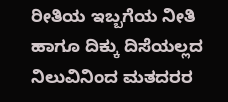ರೀತಿಯ ಇಬ್ಬಗೆಯ ನೀತಿ ಹಾಗೂ ದಿಕ್ಕು ದಿಸೆಯಲ್ಲದ ನಿಲುವಿನಿಂದ ಮತದರರ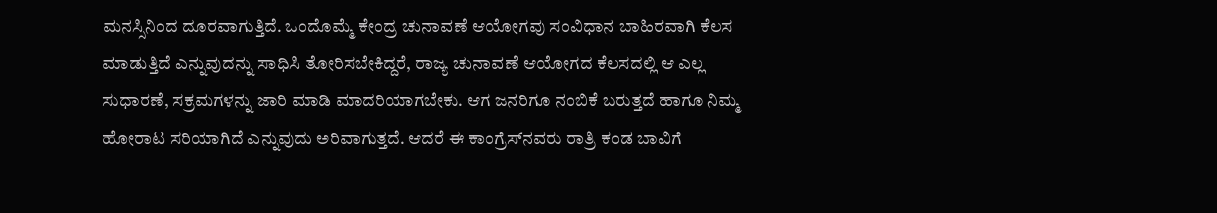ಮನಸ್ಸಿನಿಂದ ದೂರವಾಗುತ್ತಿದೆ. ಒಂದೊಮ್ಮೆ ಕೇಂದ್ರ ಚುನಾವಣೆ ಆಯೋಗವು ಸಂವಿಧಾನ ಬಾಹಿರವಾಗಿ ಕೆಲಸ ಮಾಡುತ್ತಿದೆ ಎನ್ನುವುದನ್ನು ಸಾಧಿಸಿ ತೋರಿಸಬೇಕಿದ್ದರೆ, ರಾಜ್ಯ ಚುನಾವಣೆ ಆಯೋಗದ ಕೆಲಸದಲ್ಲಿ ಆ ಎಲ್ಲ ಸುಧಾರಣೆ, ಸಕ್ರಮಗಳನ್ನು ಜಾರಿ ಮಾಡಿ ಮಾದರಿಯಾಗಬೇಕು. ಆಗ ಜನರಿಗೂ ನಂಬಿಕೆ ಬರುತ್ತದೆ ಹಾಗೂ ನಿಮ್ಮ ಹೋರಾಟ ಸರಿಯಾಗಿದೆ ಎನ್ನುವುದು ಅರಿವಾಗುತ್ತದೆ. ಆದರೆ ಈ ಕಾಂಗ್ರೆಸ್‌ನವರು ರಾತ್ರಿ ಕಂಡ ಬಾವಿಗೆ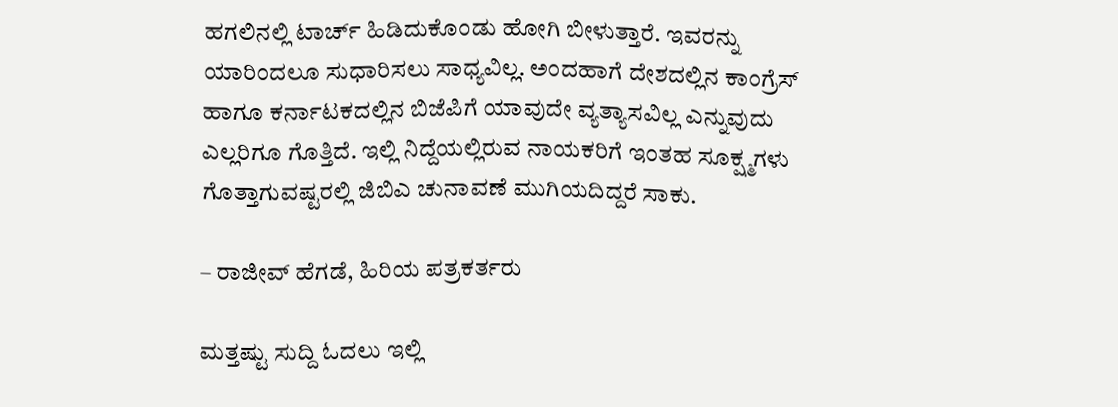ಹಗಲಿನಲ್ಲಿ ಟಾರ್ಚ್‌ ಹಿಡಿದುಕೊಂಡು ಹೋಗಿ ಬೀಳುತ್ತಾರೆ. ಇವರನ್ನು ಯಾರಿಂದಲೂ ಸುಧಾರಿಸಲು ಸಾಧ್ಯವಿಲ್ಲ. ಅಂದಹಾಗೆ ದೇಶದಲ್ಲಿನ ಕಾಂಗ್ರೆಸ್‌ ಹಾಗೂ ಕರ್ನಾಟಕದಲ್ಲಿನ ಬಿಜೆಪಿಗೆ ಯಾವುದೇ ವ್ಯತ್ಯಾಸವಿಲ್ಲ ಎನ್ನುವುದು ಎಲ್ಲರಿಗೂ ಗೊತ್ತಿದೆ. ಇಲ್ಲಿ ನಿದ್ದೆಯಲ್ಲಿರುವ ನಾಯಕರಿಗೆ ಇಂತಹ ಸೂಕ್ಷ್ಮಗಳು ಗೊತ್ತಾಗುವಷ್ಟರಲ್ಲಿ ಜಿಬಿಎ ಚುನಾವಣೆ ಮುಗಿಯದಿದ್ದರೆ ಸಾಕು.

– ರಾಜೀವ್ ಹೆಗಡೆ, ಹಿರಿಯ ಪತ್ರಕರ್ತರು

ಮತ್ತಷ್ಟು ಸುದ್ದಿ ಓದಲು ಇಲ್ಲಿ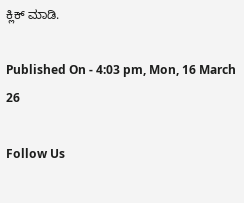ಕ್ಲಿಕ್ ಮಾಡಿ.

Published On - 4:03 pm, Mon, 16 March 26

Follow Us